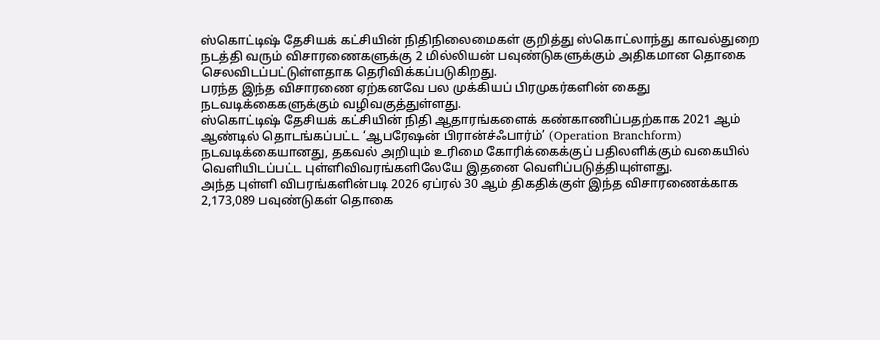ஸ்கொட்டிஷ் தேசியக் கட்சியின் நிதிநிலைமைகள் குறித்து ஸ்கொட்லாந்து காவல்துறை நடத்தி வரும் விசாரணைகளுக்கு 2 மில்லியன் பவுண்டுகளுக்கும் அதிகமான தொகை செலவிடப்பட்டுள்ளதாக தெரிவிக்கப்படுகிறது.
பரந்த இந்த விசாரணை ஏற்கனவே பல முக்கியப் பிரமுகர்களின் கைது நடவடிக்கைகளுக்கும் வழிவகுத்துள்ளது.
ஸ்கொட்டிஷ் தேசியக் கட்சியின் நிதி ஆதாரங்களைக் கண்காணிப்பதற்காக 2021 ஆம் ஆண்டில் தொடங்கப்பட்ட ‘ஆபரேஷன் பிரான்ச்ஃபார்ம்’ (Operation Branchform) நடவடிக்கையானது, தகவல் அறியும் உரிமை கோரிக்கைக்குப் பதிலளிக்கும் வகையில் வெளியிடப்பட்ட புள்ளிவிவரங்களிலேயே இதனை வெளிப்படுத்தியுள்ளது.
அந்த புள்ளி விபரங்களின்படி 2026 ஏப்ரல் 30 ஆம் திகதிக்குள் இந்த விசாரணைக்காக 2,173,089 பவுண்டுகள் தொகை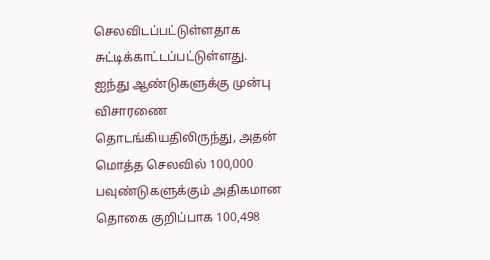செலவிடப்பட்டுள்ளதாக சுட்டிக்காட்டப்பட்டுள்ளது.
ஐந்து ஆண்டுகளுக்கு முன்பு விசாரணை தொடங்கியதிலிருந்து, அதன் மொத்த செலவில் 100,000 பவுண்டுகளுக்கும் அதிகமான தொகை குறிப்பாக 100,498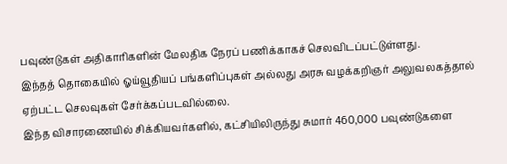பவுண்டுகள் அதிகாரிகளின் மேலதிக நேரப் பணிக்காகச் செலவிடப்பட்டுள்ளது.
இந்தத் தொகையில் ஓய்வூதியப் பங்களிப்புகள் அல்லது அரசு வழக்கறிஞர் அலுவலகத்தால் ஏற்பட்ட செலவுகள் சேர்க்கப்படவில்லை.
இந்த விசாரணையில் சிக்கியவர்களில், கட்சியிலிருந்து சுமார் 460,000 பவுண்டுகளை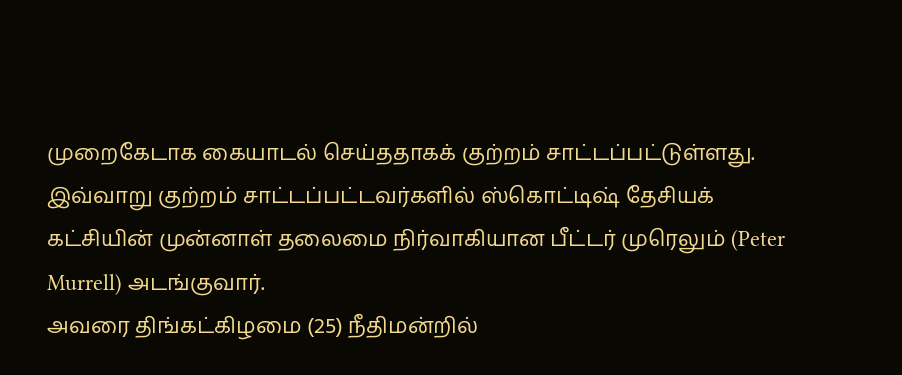முறைகேடாக கையாடல் செய்ததாகக் குற்றம் சாட்டப்பட்டுள்ளது.
இவ்வாறு குற்றம் சாட்டப்பட்டவர்களில் ஸ்கொட்டிஷ் தேசியக் கட்சியின் முன்னாள் தலைமை நிர்வாகியான பீட்டர் முரெலும் (Peter Murrell) அடங்குவார்.
அவரை திங்கட்கிழமை (25) நீதிமன்றில்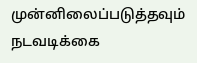முன்னிலைப்படுத்தவும் நடவடிக்கை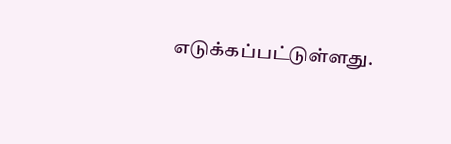எடுக்கப்பட்டுள்ளது.